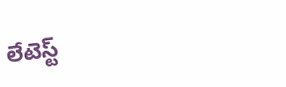లేటెస్ట్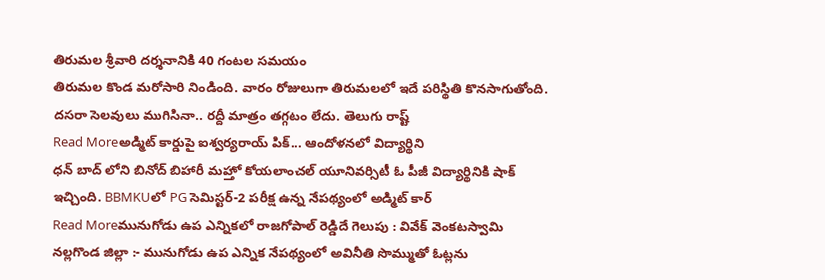తిరుమల శ్రీవారి దర్శనానికి 40 గంటల సమయం
తిరుమల కొండ మరోసారి నిండింది. వారం రోజులుగా తిరుమలలో ఇదే పరిస్థితి కొనసాగుతోంది. దసరా సెలవులు ముగిసినా.. రద్దీ మాత్రం తగ్గటం లేదు. తెలుగు రాష్ట్
Read Moreఅడ్మిట్ కార్డుపై ఐశ్వర్యరాయ్ పిక్... ఆందోళనలో విద్యార్థిని
ధన్ బాద్ లోని బినోద్ బిహారీ మహ్తో కోయలాంచల్ యూనివర్సిటీ ఓ పీజీ విద్యార్థినికి షాక్ ఇచ్చింది. BBMKUలో PG సెమిస్టర్-2 పరీక్ష ఉన్న నేపథ్యంలో అడ్మిట్ కార్
Read Moreమునుగోడు ఉప ఎన్నికలో రాజగోపాల్ రెడ్డిదే గెలుపు : వివేక్ వెంకటస్వామి
నల్లగొండ జిల్లా :- మునుగోడు ఉప ఎన్నిక నేపథ్యంలో అవినీతి సొమ్ముతో ఓట్లను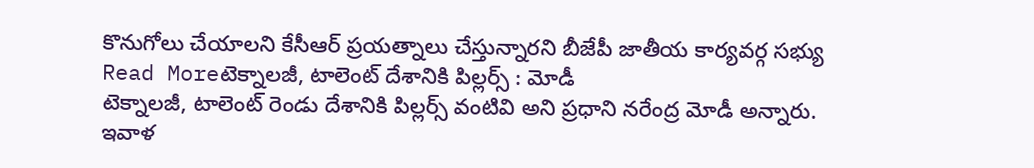కొనుగోలు చేయాలని కేసీఆర్ ప్రయత్నాలు చేస్తున్నారని బీజేపీ జాతీయ కార్యవర్గ సభ్యు
Read Moreటెక్నాలజీ, టాలెంట్ దేశానికి పిల్లర్స్ : మోడీ
టెక్నాలజీ, టాలెంట్ రెండు దేశానికి పిల్లర్స్ వంటివి అని ప్రధాని నరేంద్ర మోడీ అన్నారు. ఇవాళ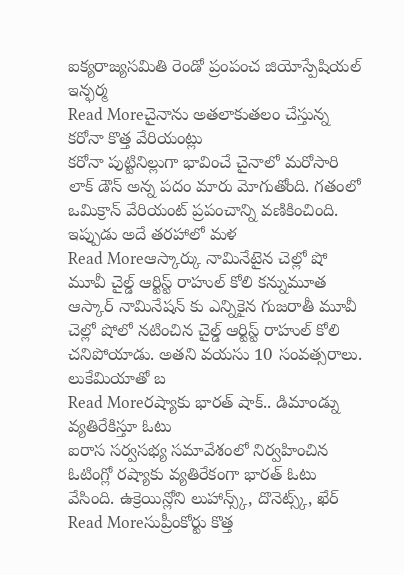ఐక్యరాజ్యసమితి రెండో ప్రంపంచ జియోస్పేషియల్ ఇన్ఫర్మ
Read Moreచైనాను అతలాకుతలం చేస్తున్న కరోనా కొత్త వేరియంట్లు
కరోనా పుట్టినిల్లుగా భావించే చైనాలో మరోసారి లాక్ డౌన్ అన్న పదం మారు మోగుతోంది. గతంలో ఒమిక్రాన్ వేరియంట్ ప్రపంచాన్ని వణికించింది. ఇప్పుడు అదే తరహాలో మళ
Read Moreఆస్కార్కు నామినేటైన చెల్లో షో మూవీ చైల్డ్ ఆర్టిస్ట్ రాహుల్ కోలి కన్నుమూత
ఆస్కార్ నామినేషన్ కు ఎన్నికైన గుజరాతీ మూవీ చెల్లో షోలో నటించిన చైల్డ్ ఆర్టిస్ట్ రాహుల్ కోలి చనిపోయాడు. అతని వయసు 10 సంవత్సరాలు. లుకేమియాతో బ
Read Moreరష్యాకు భారత్ షాక్.. డిమాండ్ను వ్యతిరేకిస్తూ ఓటు
ఐరాస సర్వసభ్య సమావేశంలో నిర్వహించిన ఓటింగ్లో రష్యాకు వ్యతిరేకంగా భారత్ ఓటు వేసింది. ఉక్రెయిన్లోని లుహాన్స్క్, దొనెట్స్క్, ఖేర్
Read Moreసుప్రీంకోర్టు కొత్త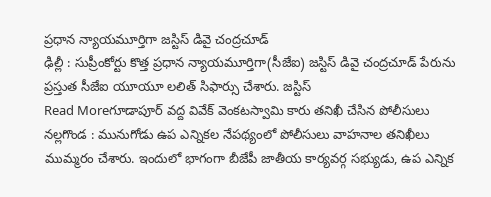ప్రధాన న్యాయమూర్తిగా జస్టిస్ డివై చంద్రచూడ్
ఢిల్లీ : సుప్రీంకోర్టు కొత్త ప్రధాన న్యాయమూర్తిగా(సీజేఐ) జస్టిస్ డివై చంద్రచూడ్ పేరును ప్రస్తుత సీజేఐ యూయూ లలిత్ సిఫార్సు చేశారు. జస్టిస్
Read Moreగూడాపూర్ వద్ద వివేక్ వెంకటస్వామి కారు తనిఖీ చేసిన పోలీసులు
నల్లగొండ : మునుగోడు ఉప ఎన్నికల నేపథ్యంలో పోలీసులు వాహనాల తనిఖీలు ముమ్మరం చేశారు. ఇందులో భాగంగా బీజేపీ జాతీయ కార్యవర్గ సభ్యుడు, ఉప ఎన్నిక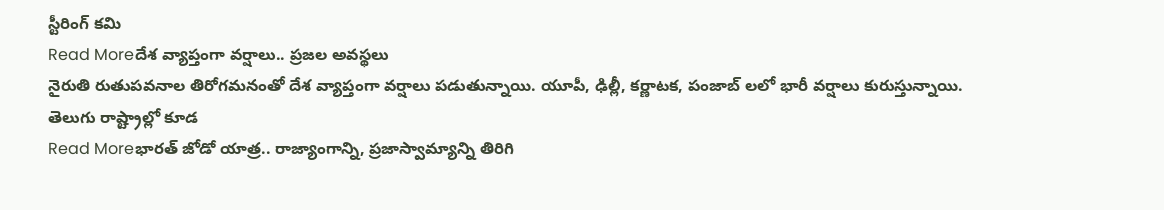స్టీరింగ్ కమి
Read Moreదేశ వ్యాప్తంగా వర్షాలు.. ప్రజల అవస్థలు
నైరుతి రుతుపవనాల తిరోగమనంతో దేశ వ్యాప్తంగా వర్షాలు పడుతున్నాయి. యూపీ, ఢిల్లీ, కర్ణాటక, పంజాబ్ లలో భారీ వర్షాలు కురుస్తున్నాయి. తెలుగు రాష్ట్రాల్లో కూడ
Read Moreభారత్ జోడో యాత్ర.. రాజ్యాంగాన్ని, ప్రజాస్వామ్యాన్ని తిరిగి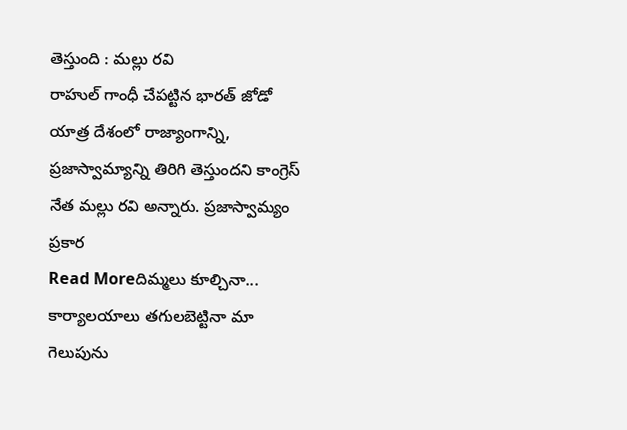తెస్తుంది : మల్లు రవి
రాహుల్ గాంధీ చేపట్టిన భారత్ జోడో యాత్ర దేశంలో రాజ్యాంగాన్ని, ప్రజాస్వామ్యాన్ని తిరిగి తెస్తుందని కాంగ్రెస్ నేత మల్లు రవి అన్నారు. ప్రజాస్వామ్యం ప్రకార
Read Moreదిమ్మలు కూల్చినా... కార్యాలయాలు తగులబెట్టినా మా గెలుపును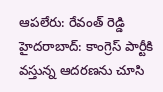ఆపలేరు: రేవంత్ రెడ్డి
హైదరాబాద్: కాంగ్రెస్ పార్టీకి వస్తున్న ఆదరణను చూసి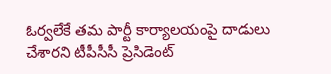ఓర్వలేకే తమ పార్టీ కార్యాలయంపై దాడులు చేశారని టీపీసీసీ ప్రెసిడెంట్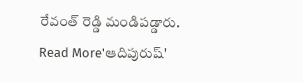రేవంత్ రెడ్డి మండిపడ్డారు.
Read More'ఆదిపురుష్'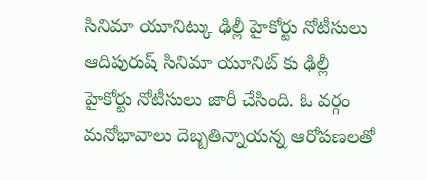సినిమా యూనిట్కు ఢిల్లీ హైకోర్టు నోటీసులు
ఆదిపురుష్ సినిమా యూనిట్ కు ఢిల్లీ హైకోర్టు నోటీసులు జారీ చేసింది. ఓ వర్గం మనోభావాలు దెబ్బతిన్నాయన్న ఆరోపణలతో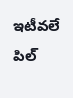ఇటీవలే పిల్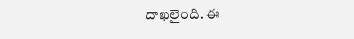దాఖలైంది. ఈ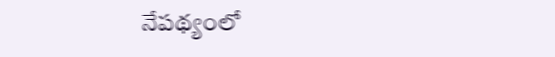నేపథ్యంలో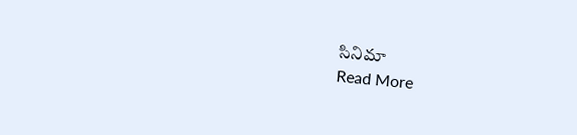సినిమా
Read More